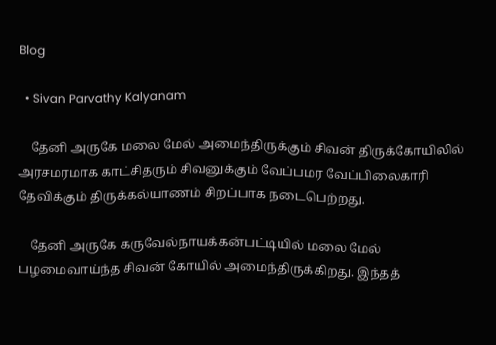Blog

  • Sivan Parvathy Kalyanam

    தேனி அருகே மலை மேல் அமைந்திருக்கும் சிவன் திருக்கோயிலில் அரசமரமாக காட்சிதரும் சிவனுக்கும் வேப்பமர வேப்பிலைகாரி தேவிக்கும் திருக்கல்யாணம் சிறப்பாக நடைபெற்றது.

    தேனி அருகே கருவேல்நாயக்கன்பட்டியில் மலை மேல் பழமைவாய்ந்த சிவன் கோயில் அமைந்திருக்கிறது. இந்தத்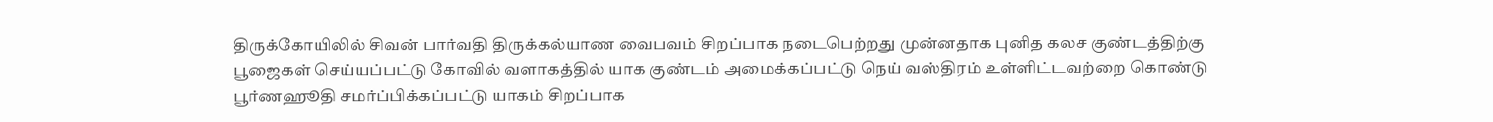திருக்கோயிலில் சிவன் பார்வதி திருக்கல்யாண வைபவம் சிறப்பாக நடைபெற்றது முன்னதாக புனித கலச குண்டத்திற்கு பூஜைகள் செய்யப்பட்டு கோவில் வளாகத்தில் யாக குண்டம் அமைக்கப்பட்டு நெய் வஸ்திரம் உள்ளிட்டவற்றை கொண்டு பூர்ணஹூதி சமர்ப்பிக்கப்பட்டு யாகம் சிறப்பாக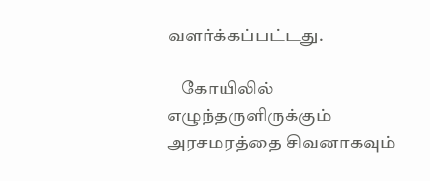வளர்க்கப்பட்டது.

    கோயிலில் எழுந்தருளிருக்கும் அரசமரத்தை சிவனாகவும்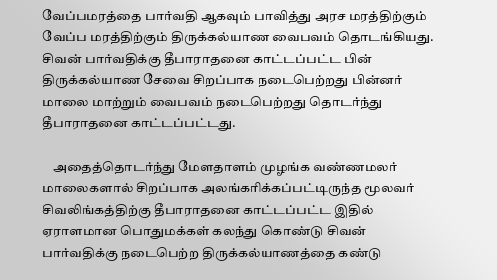வேப்பமரத்தை பார்வதி ஆகவும் பாவித்து அரச மரத்திற்கும் வேப்ப மரத்திற்கும் திருக்கல்யாண வைபவம் தொடங்கியது. சிவன் பார்வதிக்கு தீபாராதனை காட்டப்பட்ட பின் திருக்கல்யாண சேவை சிறப்பாக நடைபெற்றது பின்னர் மாலை மாற்றும் வைபவம் நடைபெற்றது தொடர்ந்து தீபாராதனை காட்டப்பட்டது.

    அதைத்தொடர்ந்து மேளதாளம் முழங்க வண்ணமலர் மாலைகளால் சிறப்பாக அலங்கரிக்கப்பட்டிருந்த மூலவர் சிவலிங்கத்திற்கு தீபாராதனை காட்டப்பட்ட இதில் ஏராளமான பொதுமக்கள் கலந்து கொண்டு சிவன் பார்வதிக்கு நடைபெற்ற திருக்கல்யாணத்தை கண்டு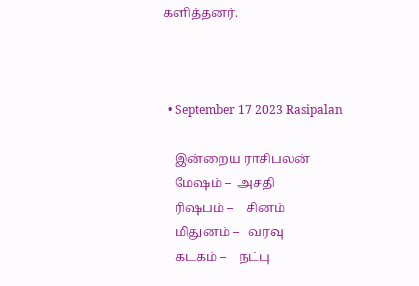களித்தனர்.



  • September 17 2023 Rasipalan

    இன்றைய ராசிபலன்
    மேஷம் –  அசதி
    ரிஷபம் –    சினம்
    மிதுனம் –   வரவு
    கடகம் –    நட்பு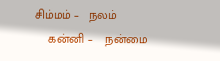சிம்மம் –   நலம்
    கன்னி –    நன்மை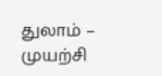துலாம் –     முயற்சி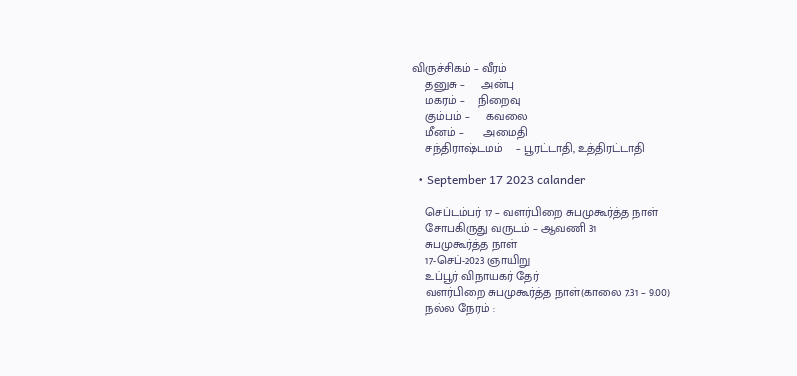விருச்சிகம் – வீரம்
    தனுசு –     அன்பு
    மகரம் –    நிறைவு
    கும்பம் –     கவலை
    மீனம் –      அமைதி
    சந்திராஷ்டமம்    – பூரட்டாதி, உத்திரட்டாதி

  • September 17 2023 calander

    செப்டம்பர் 17 – வளர்பிறை சுபமுகூர்த்த நாள்
    சோபகிருது வருடம் – ஆவணி 31
    சுபமுகூர்த்த நாள்
    17-செப்-2023 ஞாயிறு
    உப்பூர் விநாயகர் தேர்
    வளர்பிறை சுபமுகூர்த்த நாள்(காலை 7.31 – 9.00)
    நல்ல நேரம் :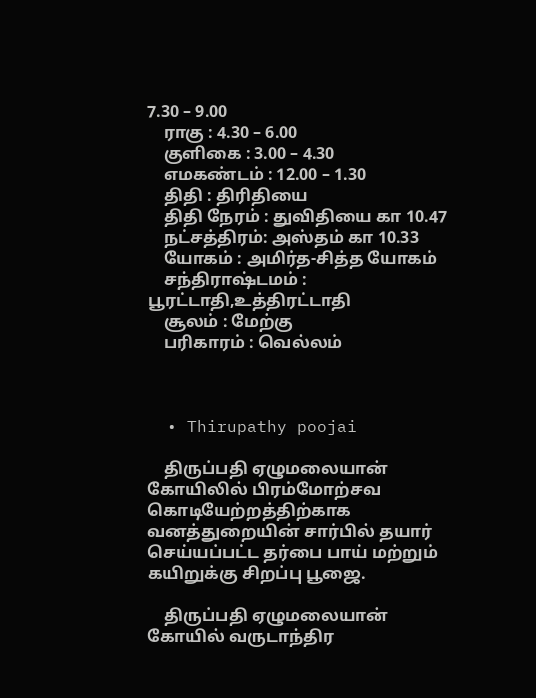7.30 – 9.00
    ராகு : 4.30 – 6.00
    குளிகை : 3.00 – 4.30
    எமகண்டம் : 12.00 – 1.30
    திதி : திரிதியை
    திதி நேரம் : துவிதியை கா 10.47
    நட்சத்திரம்: அஸ்தம் கா 10.33
    யோகம் : அமிர்த-சித்த யோகம்
    சந்திராஷ்டமம் : பூரட்டாதி,உத்திரட்டாதி
    சூலம் : மேற்கு
    பரிகாரம் : வெல்லம்



  • Thirupathy poojai

    திருப்பதி ஏழுமலையான் கோயிலில் பிரம்மோற்சவ கொடியேற்றத்திற்காக வனத்துறையின் சார்பில் தயார் செய்யப்பட்ட தர்பை பாய் மற்றும் கயிறுக்கு சிறப்பு பூஜை.

    திருப்பதி ஏழுமலையான் கோயில் வருடாந்திர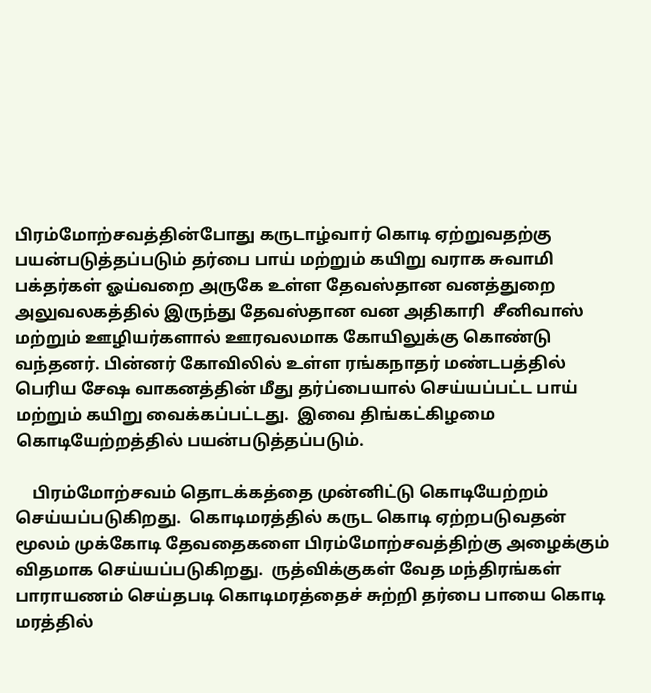பிரம்மோற்சவத்தின்போது கருடாழ்வார் கொடி ஏற்றுவதற்கு பயன்படுத்தப்படும் தர்பை பாய் மற்றும் கயிறு வராக சுவாமி பக்தர்கள் ஓய்வறை அருகே உள்ள தேவஸ்தான வனத்துறை அலுவலகத்தில் இருந்து தேவஸ்தான வன அதிகாரி  சீனிவாஸ் மற்றும் ஊழியர்களால் ஊரவலமாக கோயிலுக்கு கொண்டு வந்தனர். பின்னர் கோவிலில் உள்ள ரங்கநாதர் மண்டபத்தில் பெரிய சேஷ வாகனத்தின் மீது தர்ப்பையால் செய்யப்பட்ட பாய் மற்றும் கயிறு வைக்கப்பட்டது.  இவை திங்கட்கிழமை கொடியேற்றத்தில் பயன்படுத்தப்படும்.

    பிரம்மோற்சவம் தொடக்கத்தை முன்னிட்டு கொடியேற்றம் செய்யப்படுகிறது.  கொடிமரத்தில் கருட கொடி ஏற்றபடுவதன் மூலம் முக்கோடி தேவதைகளை பிரம்மோற்சவத்திற்கு அழைக்கும் விதமாக செய்யப்படுகிறது.  ருத்விக்குகள் வேத மந்திரங்கள் பாராயணம் செய்தபடி கொடிமரத்தைச் சுற்றி தர்பை பாயை கொடி மரத்தில்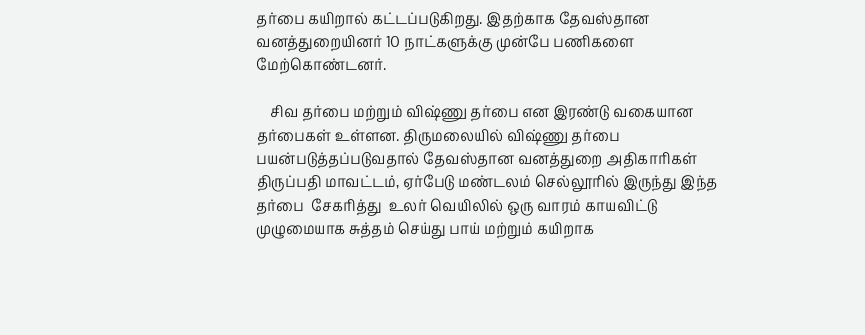தர்பை கயிறால் கட்டப்படுகிறது. இதற்காக தேவஸ்தான வனத்துறையினர் 10 நாட்களுக்கு முன்பே பணிகளை மேற்கொண்டனர்.

    சிவ தர்பை மற்றும் விஷ்ணு தர்பை என இரண்டு வகையான தர்பைகள் உள்ளன. திருமலையில் விஷ்ணு தர்பை பயன்படுத்தப்படுவதால் தேவஸ்தான வனத்துறை அதிகாரிகள் திருப்பதி மாவட்டம், ஏர்பேடு மண்டலம் செல்லூரில் இருந்து இந்த தர்பை  சேகரித்து  உலர் வெயிலில் ஒரு வாரம் காயவிட்டு முழுமையாக சுத்தம் செய்து பாய் மற்றும் கயிறாக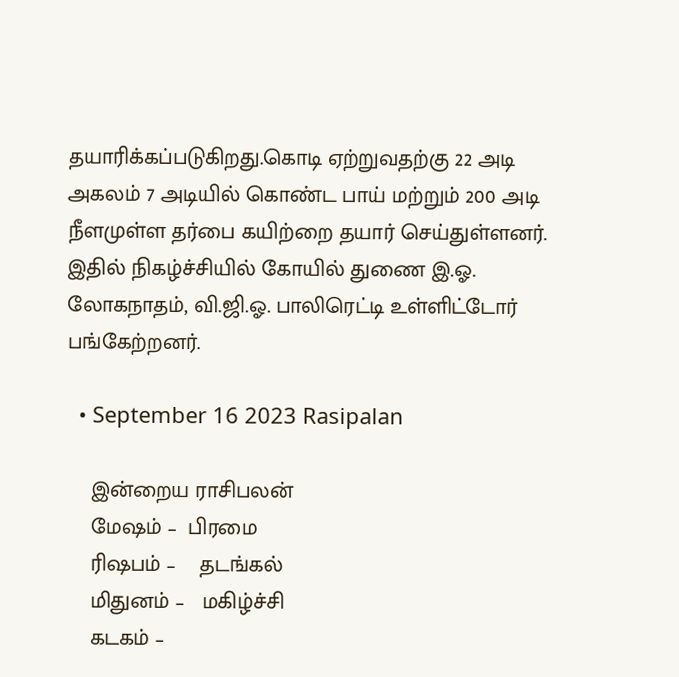தயாரிக்கப்படுகிறது.கொடி ஏற்றுவதற்கு 22 அடி அகலம் 7 அடியில் கொண்ட பாய் மற்றும் 200 அடி நீளமுள்ள தர்பை கயிற்றை தயார் செய்துள்ளனர். இதில் நிகழ்ச்சியில் கோயில் துணை இ.ஓ. லோகநாதம், வி.ஜி.ஓ. பாலிரெட்டி உள்ளிட்டோர் பங்கேற்றனர்.

  • September 16 2023 Rasipalan

    இன்றைய ராசிபலன்
    மேஷம் –  பிரமை
    ரிஷபம் –    தடங்கல்
    மிதுனம் –   மகிழ்ச்சி
    கடகம் –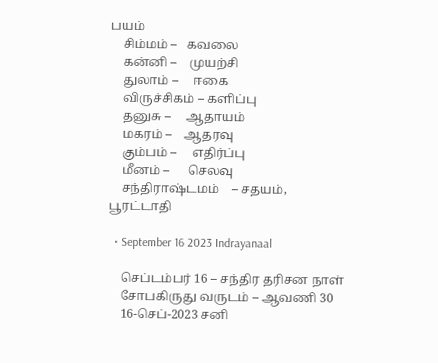பயம்
    சிம்மம் –   கவலை
    கன்னி –    முயற்சி
    துலாம் –     ஈகை
    விருச்சிகம் – களிப்பு
    தனுசு –     ஆதாயம்
    மகரம் –    ஆதரவு
    கும்பம் –     எதிர்ப்பு
    மீனம் –      செலவு
    சந்திராஷ்டமம்    – சதயம், பூரட்டாதி

  • September 16 2023 Indrayanaal

    செப்டம்பர் 16 – சந்திர தரிசன நாள்
    சோபகிருது வருடம் – ஆவணி 30
    16-செப்-2023 சனி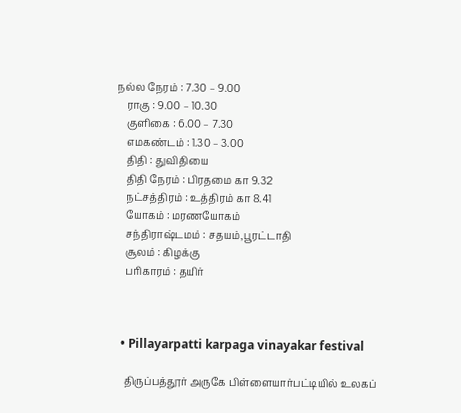நல்ல நேரம் : 7.30 – 9.00
    ராகு : 9.00 – 10.30
    குளிகை : 6.00 – 7.30
    எமகண்டம் : 1.30 – 3.00
    திதி : துவிதியை
    திதி நேரம் : பிரதமை கா 9.32
    நட்சத்திரம் : உத்திரம் கா 8.41
    யோகம் : மரணயோகம்
    சந்திராஷ்டமம் : சதயம்,பூரட்டாதி
    சூலம் : கிழக்கு
    பரிகாரம் : தயிர்



  • Pillayarpatti karpaga vinayakar festival

    திருப்பத்தூர் அருகே பிள்ளையார்பட்டியில் உலகப்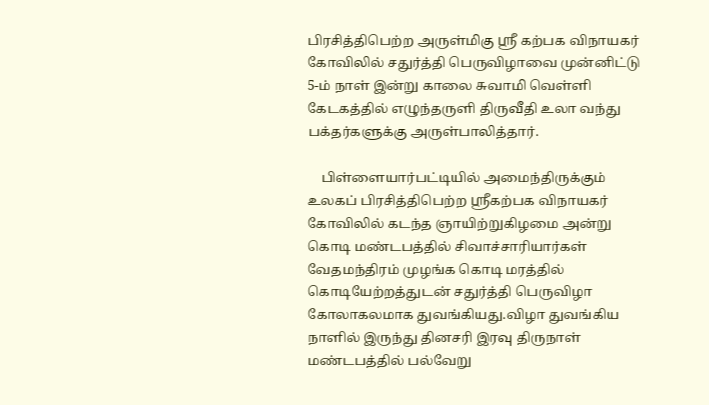பிரசித்திபெற்ற அருள்மிகு ஸ்ரீ கற்பக விநாயகர் கோவிலில் சதுர்த்தி பெருவிழாவை முன்னிட்டு 5-ம் நாள் இன்று காலை சுவாமி வெள்ளி கேடகத்தில் எழுந்தருளி திருவீதி உலா வந்து பக்தர்களுக்கு அருள்பாலித்தார்.

    பிள்ளையார்பட்டியில் அமைந்திருக்கும் உலகப் பிரசித்திபெற்ற ஸ்ரீகற்பக விநாயகர் கோவிலில் கடந்த ஞாயிற்றுகிழமை அன்று கொடி மண்டபத்தில் சிவாச்சாரியார்கள் வேதமந்திரம் முழங்க கொடி மரத்தில்  கொடியேற்றத்துடன் சதுர்த்தி பெருவிழா கோலாகலமாக துவங்கியது.விழா துவங்கிய நாளில் இருந்து தினசரி இரவு திருநாள் மண்டபத்தில் பல்வேறு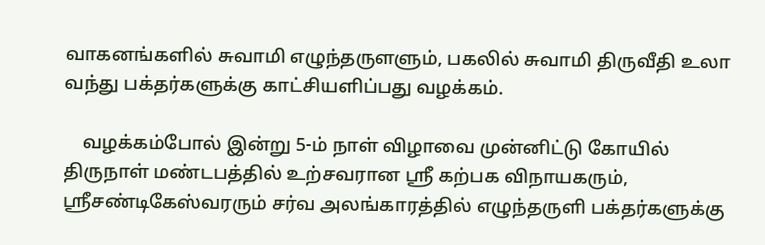வாகனங்களில் சுவாமி எழுந்தருளளும், பகலில் சுவாமி திருவீதி உலா வந்து பக்தர்களுக்கு காட்சியளிப்பது வழக்கம்.

    வழக்கம்போல் இன்று 5-ம் நாள் விழாவை முன்னிட்டு கோயில் திருநாள் மண்டபத்தில் உற்சவரான ஸ்ரீ கற்பக விநாயகரும், ஸ்ரீசண்டிகேஸ்வரரும் சர்வ அலங்காரத்தில் எழுந்தருளி பக்தர்களுக்கு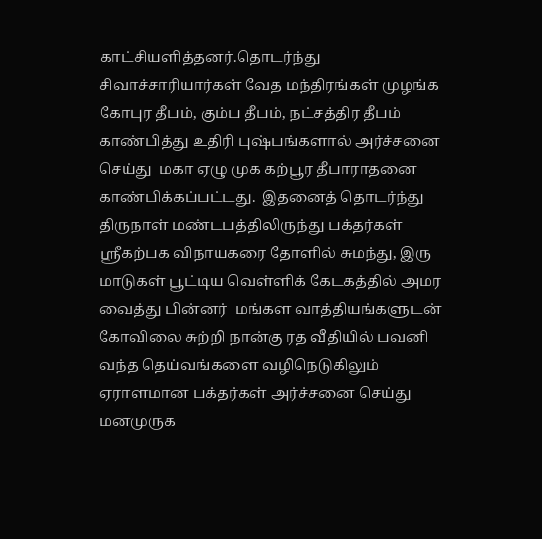காட்சியளித்தனர்.தொடர்ந்து சிவாச்சாரியார்கள் வேத மந்திரங்கள் முழங்க கோபுர தீபம், கும்ப தீபம், நட்சத்திர தீபம் காண்பித்து உதிரி புஷ்பங்களால் அர்ச்சனை செய்து  மகா ஏழு முக கற்பூர தீபாராதனை காண்பிக்கப்பட்டது.  இதனைத் தொடர்ந்து திருநாள் மண்டபத்திலிருந்து பக்தர்கள் ஸ்ரீகற்பக விநாயகரை தோளில் சுமந்து, இரு மாடுகள் பூட்டிய வெள்ளிக் கேடகத்தில் அமர வைத்து பின்னர்  மங்கள வாத்தியங்களுடன் கோவிலை சுற்றி நான்கு ரத வீதியில் பவனி வந்த தெய்வங்களை வழிநெடுகிலும் ஏராளமான பக்தர்கள் அர்ச்சனை செய்து மனமுருக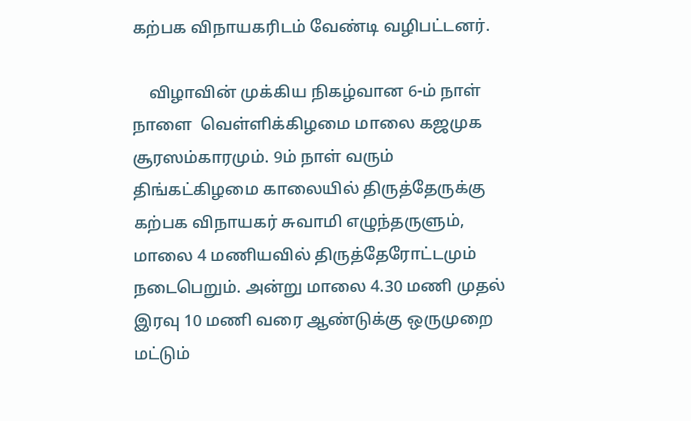கற்பக விநாயகரிடம் வேண்டி வழிபட்டனர்.

    விழாவின் முக்கிய நிகழ்வான 6-ம் நாள் நாளை  வெள்ளிக்கிழமை மாலை கஜமுக சூரஸம்காரமும். 9ம் நாள் வரும் திங்கட்கிழமை காலையில் திருத்தேருக்கு கற்பக விநாயகர் சுவாமி எழுந்தருளும், மாலை 4 மணியவில் திருத்தேரோட்டமும் நடைபெறும். அன்று மாலை 4.30 மணி முதல் இரவு 10 மணி வரை ஆண்டுக்கு ஒருமுறை மட்டும்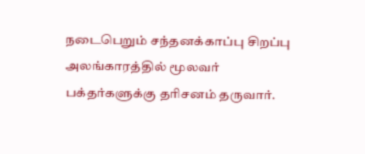நடைபெறும் சந்தனக்காப்பு சிறப்பு அலங்காரத்தில் மூலவர் பக்தர்களுக்கு தரிசனம் தருவார்.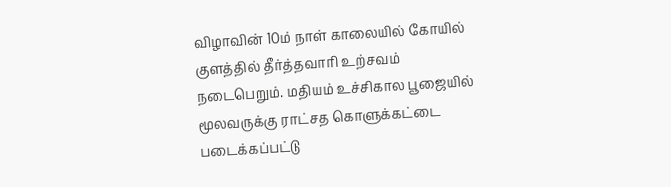விழாவின் 10ம் நாள் காலையில் கோயில் குளத்தில் தீர்த்தவாரி உற்சவம் நடைபெறும். மதியம் உச்சிகால பூஜையில் மூலவருக்கு ராட்சத கொளுக்கட்டை படைக்கப்பட்டு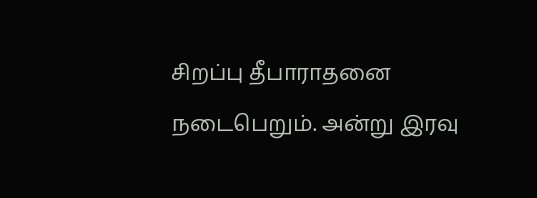சிறப்பு தீபாராதனை நடைபெறும். அன்று இரவு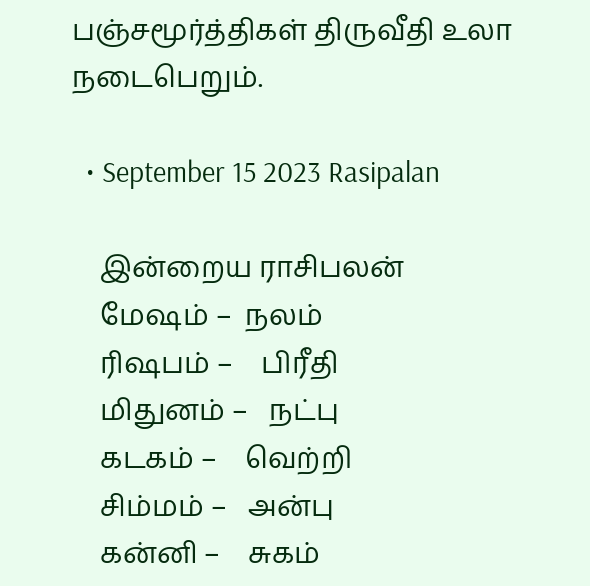பஞ்சமூர்த்திகள் திருவீதி உலா நடைபெறும்.

  • September 15 2023 Rasipalan

    இன்றைய ராசிபலன்
    மேஷம் –  நலம்
    ரிஷபம் –    பிரீதி
    மிதுனம் –   நட்பு
    கடகம் –    வெற்றி
    சிம்மம் –   அன்பு
    கன்னி –    சுகம்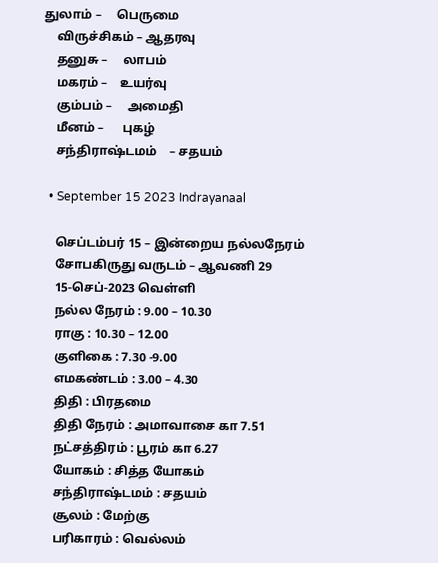துலாம் –     பெருமை
    விருச்சிகம் – ஆதரவு
    தனுசு –     லாபம்
    மகரம் –    உயர்வு
    கும்பம் –     அமைதி
    மீனம் –      புகழ்
    சந்திராஷ்டமம்    – சதயம்

  • September 15 2023 Indrayanaal

    செப்டம்பர் 15 – இன்றைய நல்லநேரம்
    சோபகிருது வருடம் – ஆவணி 29
    15-செப்-2023 வெள்ளி
    நல்ல நேரம் : 9.00 – 10.30
    ராகு : 10.30 – 12.00
    குளிகை : 7.30 -9.00
    எமகண்டம் : 3.00 – 4.30
    திதி : பிரதமை
    திதி நேரம் : அமாவாசை கா 7.51
    நட்சத்திரம் : பூரம் கா 6.27
    யோகம் : சித்த யோகம்
    சந்திராஷ்டமம் : சதயம்
    சூலம் : மேற்கு
    பரிகாரம் : வெல்லம்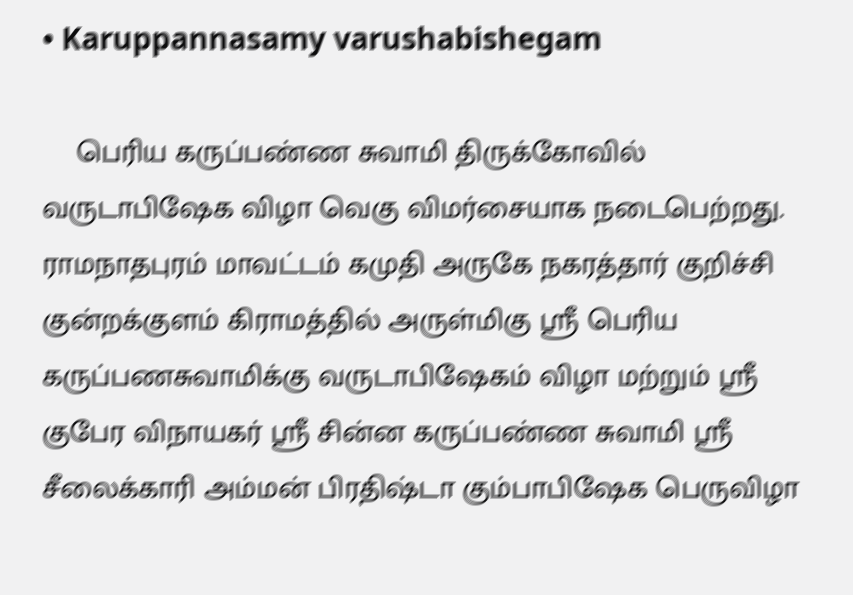• Karuppannasamy varushabishegam

    பெரிய கருப்பண்ண சுவாமி திருக்கோவில் வருடாபிஷேக விழா வெகு விமர்சையாக நடைபெற்றது. ராமநாதபுரம் மாவட்டம் கமுதி அருகே நகரத்தார் குறிச்சி குன்றக்குளம் கிராமத்தில் அருள்மிகு ஸ்ரீ பெரிய கருப்பணசுவாமிக்கு வருடாபிஷேகம் விழா மற்றும் ஸ்ரீ குபேர விநாயகர் ஸ்ரீ சின்ன கருப்பண்ண சுவாமி ஸ்ரீ சீலைக்காரி அம்மன் பிரதிஷ்டா கும்பாபிஷேக பெருவிழா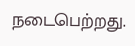நடைபெற்றது.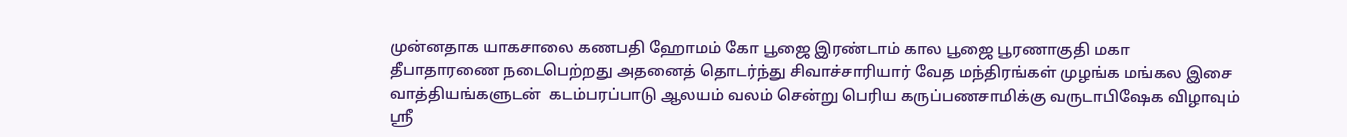முன்னதாக யாகசாலை கணபதி ஹோமம் கோ பூஜை இரண்டாம் கால பூஜை பூரணாகுதி மகா தீபாதாரணை நடைபெற்றது அதனைத் தொடர்ந்து சிவாச்சாரியார் வேத மந்திரங்கள் முழங்க மங்கல இசை வாத்தியங்களுடன்  கடம்பரப்பாடு ஆலயம் வலம் சென்று பெரிய கருப்பணசாமிக்கு வருடாபிஷேக விழாவும் ஸ்ரீ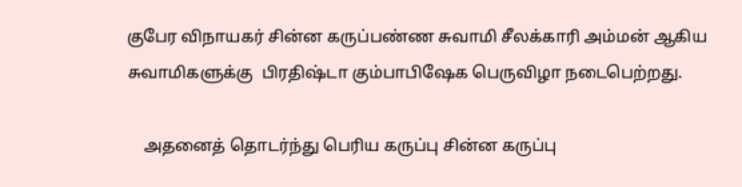குபேர விநாயகர் சின்ன கருப்பண்ண சுவாமி சீலக்காரி அம்மன் ஆகிய சுவாமிகளுக்கு  பிரதிஷ்டா கும்பாபிஷேக பெருவிழா நடைபெற்றது.

    அதனைத் தொடர்ந்து பெரிய கருப்பு சின்ன கருப்பு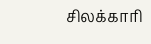சிலக்காரி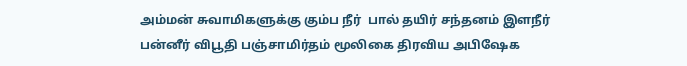அம்மன் சுவாமிகளுக்கு கும்ப நீர்  பால் தயிர் சந்தனம் இளநீர் பன்னீர் விபூதி பஞ்சாமிர்தம் மூலிகை திரவிய அபிஷேக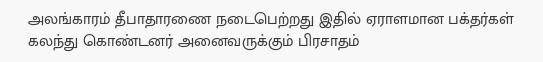அலங்காரம் தீபாதாரணை நடைபெற்றது இதில் ஏராளமான பக்தர்கள் கலந்து கொண்டனர் அனைவருக்கும் பிரசாதம்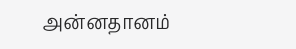அன்னதானம்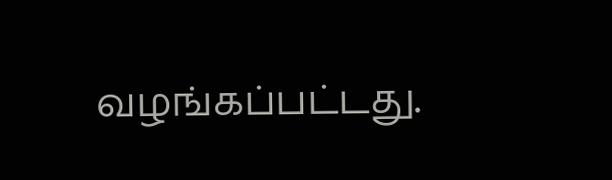வழங்கப்பட்டது.